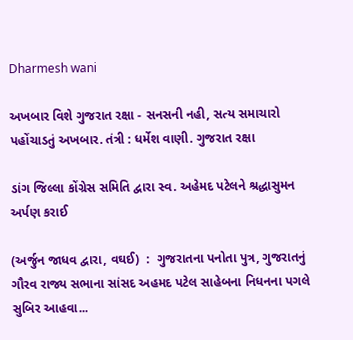Dharmesh wani

અખબાર વિશે ગુજરાત રક્ષા - સનસની નહી, સત્ય સમાચારો પહોંચાડતું અખબાર. તંત્રી : ધર્મેશ વાણી. ગુજરાત રક્ષા

ડાંગ જિલ્લા કોંગ્રેસ સમિતિ દ્વારા સ્વ. અહેમદ પટેલને શ્રદ્ધાસુમન અર્પણ કરાઈ

(અર્જુન જાધવ દ્વારા, વઘઈ)  :  ગુજરાતના પનોતા પુત્ર, ગુજરાતનું ગૌરવ રાજ્ય સભાના સાંસદ અહમદ પટેલ સાહેબના નિધનના પગલે સુબિર આહવા...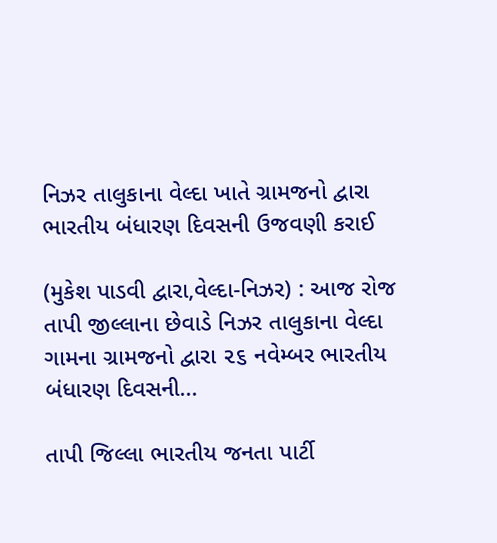નિઝર તાલુકાના વેલ્દા ખાતે ગ્રામજનો દ્વારા ભારતીય બંધારણ દિવસની ઉજવણી કરાઈ

(મુકેશ પાડવી દ્વારા,વેલ્દા-નિઝર) : આજ રોજ તાપી જીલ્લાના છેવાડે નિઝર તાલુકાના વેલ્દા ગામના ગ્રામજનો દ્વારા ૨૬ નવેમ્બર ભારતીય બંધારણ દિવસની...

તાપી જિલ્લા ભારતીય જનતા પાર્ટી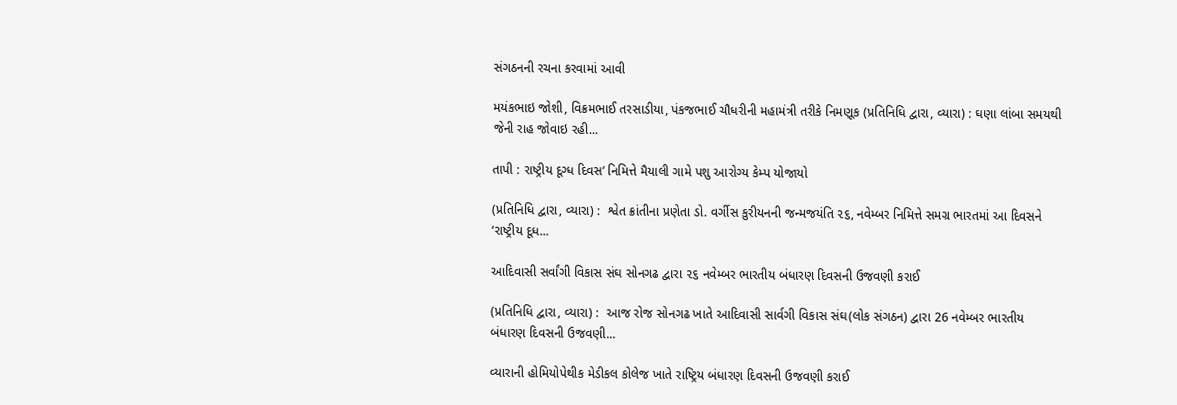સંગઠનની રચના કરવામાં આવી

મયંકભાઇ જોશી, વિક્રમભાઈ તરસાડીયા, પંકજભાઈ ચૌધરીની મહામંત્રી તરીકે નિમણૂક (પ્રતિનિધિ દ્વારા, વ્યારા) : ઘણા લાંબા સમયથી જેની રાહ જોવાઇ રહી...

તાપી : રાષ્ટ્રીય દૂગ્ધ દિવસ’ નિમિત્તે મૈયાલી ગામે પશુ આરોગ્ય કેમ્પ યોજાયો

(પ્રતિનિધિ દ્વારા, વ્યારા) :  શ્વેત ક્રાંતીના પ્રણેતા ડો. વર્ગીસ કુરીયનની જન્મજયંતિ ૨૬, નવેમ્બર નિમિત્તે સમગ્ર ભારતમાં આ દિવસને ‘રાષ્ટ્રીય દૂધ...

આદિવાસી સર્વાંગી વિકાસ સંઘ સોનગઢ દ્વારા ૨૬ નવેમ્બર ભારતીય બંધારણ દિવસની ઉજવણી કરાઈ

(પ્રતિનિધિ દ્વારા, વ્યારા) :  આજ રોજ સોનગઢ ખાતે આદિવાસી સાર્વગી વિકાસ સંઘ(લોક સંગઠન) દ્વારા 26 નવેમ્બર ભારતીય બંધારણ દિવસની ઉજવણી...

વ્યારાની હોમિયોપેથીક મેડીકલ કોલેજ ખાતે રાષ્ટ્રિય બંધારણ દિવસની ઉજવણી કરાઈ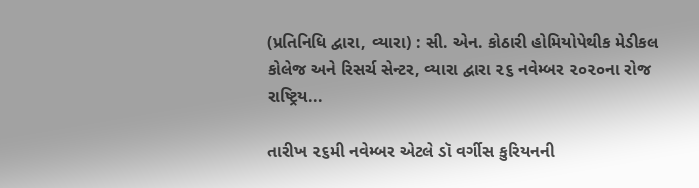(પ્રતિનિધિ દ્વારા, વ્યારા) : સી. એન. કોઠારી હોમિયોપેથીક મેડીકલ કોલેજ અને રિસર્ચ સેન્ટર, વ્યારા દ્વારા ૨૬ નવેમ્બર ૨૦૨૦ના રોજ રાષ્ટ્રિય...

તારીખ ૨૬મી નવેમ્બર એટલે ડૉ વર્ગીસ કુરિયનની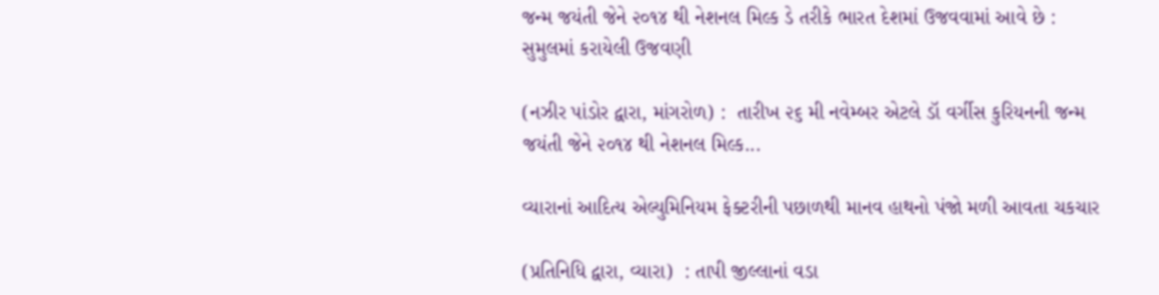જન્મ જયંતી જેને ૨૦૧૪ થી નેશનલ મિલ્ક ડે તરીકે ભારત દેશમાં ઉજવવામાં આવે છે : સુમુલમાં કરાયેલી ઉજવણી

(નઝીર પાંડોર દ્વારા, માંગરોળ) :  તારીખ ૨૬ મી નવેમ્બર એટલે ડૉ વર્ગીસ કુરિયનની જન્મ જયંતી જેને ૨૦૧૪ થી નેશનલ મિલ્ક...

વ્યારાનાં આદિત્ય એલ્યુમિનિયમ ફેક્ટરીની પછાળથી માનવ હાથનો પંજો મળી આવતા ચકચાર

(પ્રતિનિધિ દ્વારા, વ્યારા)  : તાપી જીલ્લાનાં વડા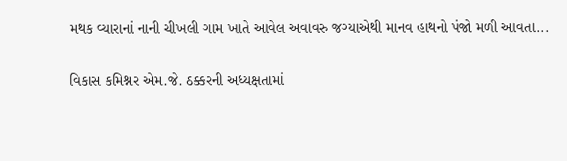મથક વ્યારાનાં નાની ચીખલી ગામ ખાતે આવેલ અવાવરુ જગ્યાએથી માનવ હાથનો પંજો મળી આવતા...

વિકાસ કમિશ્નર એમ.જે. ઠક્કરની અધ્યક્ષતામાં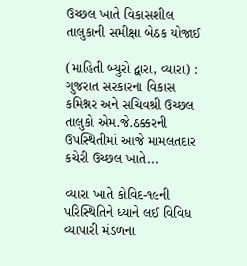ઉચ્છલ ખાતે વિકાસશીલ તાલુકાની સમીક્ષા બેઠક યોજાઈ

(માહિતી બ્યુરો દ્વારા, વ્યારા) : ગુજરાત સરકારના વિકાસ કમિશ્નર અને સચિવશ્રી ઉચ્છલ તાલુકો એમ.જે.ઠક્કરની ઉપસ્થિતીમાં આજે મામલતદાર કચેરી ઉચ્છલ ખાતે...

વ્યારા ખાતે કોવિદ-૧૯ની પરિસ્થિતિને ધ્યાને લઈ વિવિધ વ્યાપારી મંડળના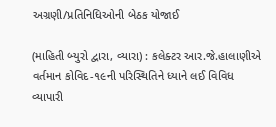અગ્રણી/પ્રતિનિધિઓની બેઠક યોજાઈ

(માહિતી બ્યુરો દ્વારા, વ્યારા) : કલેક્ટર આર.જે.હાલાણીએ વર્તમાન કોવિદ-૧૯ની પરિસ્થિતિને ધ્યાને લઈ વિવિધ વ્યાપારી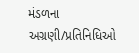મંડળના અગ્રણી/પ્રતિનિધિઓ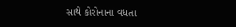સાથે કોરોનાના વધતા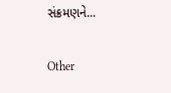સંક્રમણને...

Other